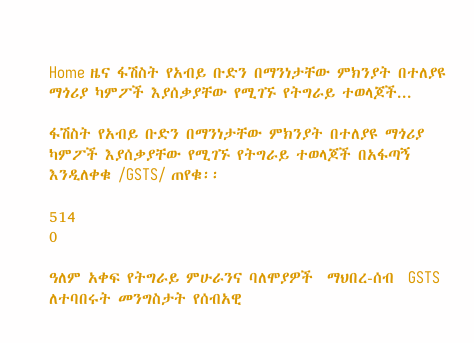Home ዜና ፋሽስት የአብይ ቡድን በማንነታቸው ምክንያት በተለያዩ ማጎሪያ ካምፖች እያሰቃያቸው የሚገኙ የትግራይ ተወላጆች...

ፋሽስት የአብይ ቡድን በማንነታቸው ምክንያት በተለያዩ ማጎሪያ ካምፖች እያሰቃያቸው የሚገኙ የትግራይ ተወላጆች በአፋጣኝ እንዲለቀቁ /GSTS/ ጠየቁ፡፡

514
0

ዓለም አቀፍ የትግራይ ምሁራንና ባለሞያዎች  ማህበረ-ሰብ  GSTS ለተባበሩት መንግስታት የሰብአዊ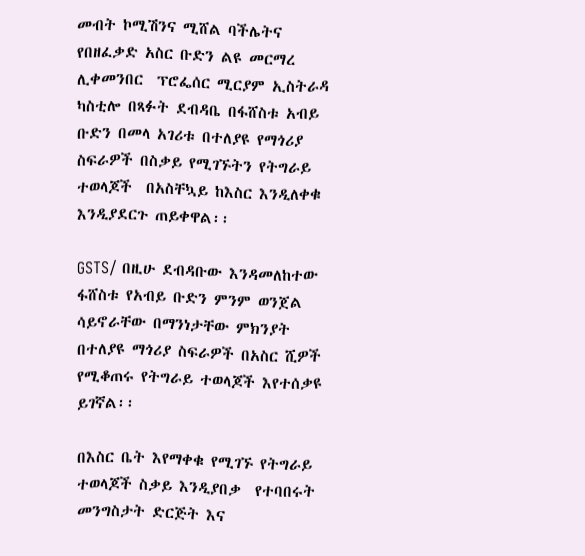መብት ኮሚሽንና ሚሸል ባችሌትና የበዘፈቃድ አስር ቡድን ልዩ መርማረ ሊቀመንበር  ፕሮፌሰር ሚርያም ኢስትራዳ ካስቲሎ በጻፉት ደብዳቤ በፋሸስቱ አብይ ቡድን በመላ አገሪቱ በተለያዩ የማጎሪያ ስፍራዎች በስቃይ የሚገኙትን የትግራይ ተወላጆች  በአስቸኳይ ከእስር እንዲለቀቁ እንዲያደርጉ ጠይቀዋል፡፡

GSTS/ በዚሁ ደብዳቡው እንዳመለከተው  ፋሸስቱ የአብይ ቡድን ምንም ወንጀል ሳይኖራቸው በማንነታቸው ምክንያት በተለያዩ ማጎሪያ ስፍራዎች በአስር ሺዎች የሚቆጠሩ የትግራይ ተወላጆች እየተሰቃዩ ይገኛል፡፡

በእስር ቤት እየማቀቁ የሚገኙ የትግራይ ተወላጆች ስቃይ እንዲያበቃ  የተባበሩት መንግስታት ድርጅት እና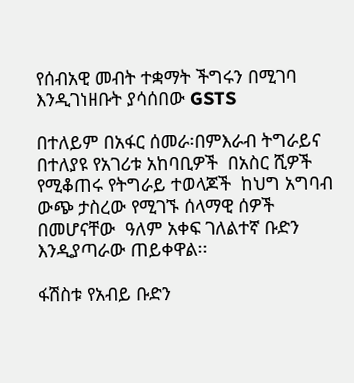የሰብአዊ መብት ተቋማት ችግሩን በሚገባ እንዲገነዘቡት ያሳሰበው GSTS

በተለይም በአፋር ሰመራ፡በምእራብ ትግራይና በተለያዩ የአገሪቱ አከባቢዎች  በአስር ሺዎች የሚቆጠሩ የትግራይ ተወላጆች  ከህግ አግባብ ውጭ ታስረው የሚገኙ ሰላማዊ ሰዎች በመሆናቸው  ዓለም አቀፍ ገለልተኛ ቡድን እንዲያጣራው ጠይቀዋል፡፡

ፋሽስቱ የአብይ ቡድን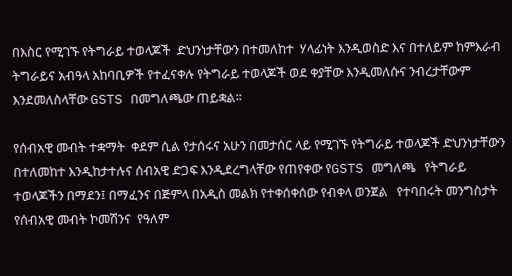በእስር የሚገኙ የትግራይ ተወላጆች  ድህንነታቸውን በተመለከተ  ሃላፊነት እንዲወስድ እና በተለይም ከምእራብ ትግራይና አብዓላ አከባቢዎች የተፈናቀሉ የትግራይ ተወላጆች ወደ ቀያቸው እንዲመለሱና ንብረታቸውም እንደመለስላቸው GSTS በመግለጫው ጠይቋል፡፡

የሰብአዊ መብት ተቋማት  ቀደም ሲል የታሰሩና አሁን በመታሰር ላይ የሚገኙ የትግራይ ተወላጆች ድህንነታቸውን በተለመከተ እንዲከታተሉና ሰብአዊ ድጋፍ እንዲደረግላቸው የጠየቀው የGSTS መግለጫ   የትግራይ ተወላጆችን በማደን፤ በማፈንና በጅምላ በአዲስ መልክ የተቀሰቀሰው የብቀላ ወንጀል   የተባበሩት መንግስታት የሰብአዊ መብት ኮመሽንና  የዓለም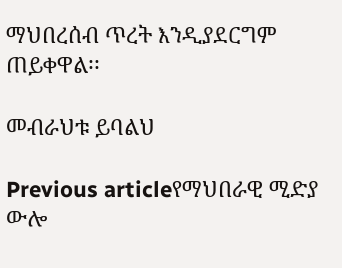ማህበረሰብ ጥረት እንዲያደርግም ጠይቀዋል፡፡

መብራህቱ ይባልህ

Previous articleየማህበራዊ ሚድያ ውሎ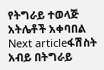የትግራይ ተወላጅ አትሌቶች አቀባበል
Next articleፋሽስት አብይ በትግራይ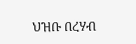ህዝቡ በረሃብ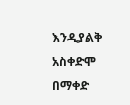እንዲያልቅ አስቀድሞ በማቀድ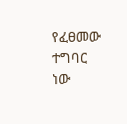የፈፀመው ተግባር ነው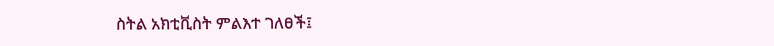ስትል አክቲቪስት ምልእተ ገለፀች፤